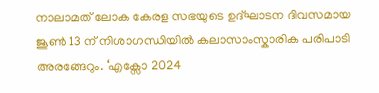നാലാമത് ലോക കേരള സഭയുടെ ഉദ്ഘാടന ദിവസമായ ജൂൺ 13 ന് നിശാഗന്ധിയിൽ കലാസാംസ്കാരിക പരിപാടി അരങ്ങേറും. ‘എക്സോ 2024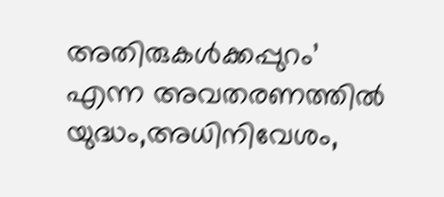അതിരുകൾക്കപ്പുറം’ എന്ന അവതരണത്തിൽ യുദ്ധം,അധിനിവേശം,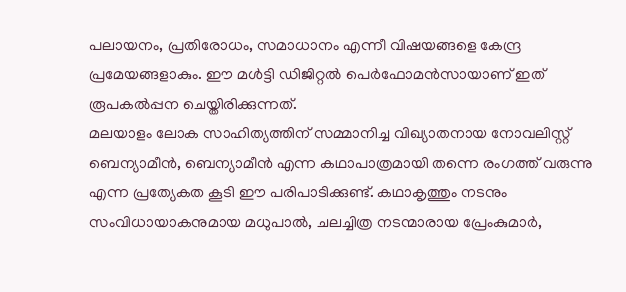പലായനം, പ്രതിരോധം, സമാധാനം എന്നീ വിഷയങ്ങളെ കേന്ദ്ര പ്രമേയങ്ങളാകും. ഈ മൾട്ടി ഡിജിറ്റൽ പെർഫോമൻസായാണ് ഇത് രൂപകൽപ്പന ചെയ്തിരിക്കുന്നത്.
മലയാളം ലോക സാഹിത്യത്തിന് സമ്മാനിച്ച വിഖ്യാതനായ നോവലിസ്റ്റ് ബെന്യാമീൻ, ബെന്യാമീൻ എന്ന കഥാപാത്രമായി തന്നെ രംഗത്ത് വരുന്നു എന്ന പ്രത്യേകത കൂടി ഈ പരിപാടിക്കുണ്ട്. കഥാകൃത്തും നടനും സംവിധായാകനുമായ മധുപാൽ, ചലച്ചിത്ര നടന്മാരായ പ്രേംകുമാർ,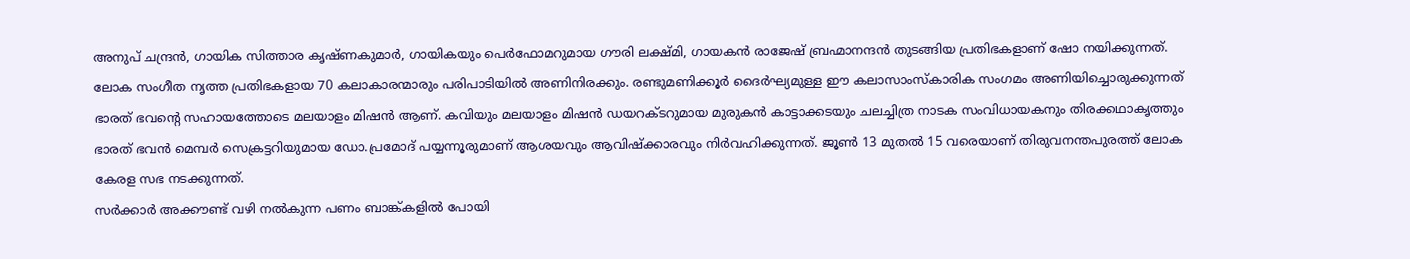അനുപ് ചന്ദ്രൻ, ഗായിക സിത്താര കൃഷ്ണകുമാർ, ഗായികയും പെർഫോമറുമായ ഗൗരി ലക്ഷ്മി, ഗായകൻ രാജേഷ് ബ്രഹ്മാനന്ദൻ തുടങ്ങിയ പ്രതിഭകളാണ് ഷോ നയിക്കുന്നത്.
ലോക സംഗീത നൃത്ത പ്രതിഭകളായ 70 കലാകാരന്മാരും പരിപാടിയിൽ അണിനിരക്കും. രണ്ടുമണിക്കൂർ ദൈർഘ്യമുള്ള ഈ കലാസാംസ്കാരിക സംഗമം അണിയിച്ചൊരുക്കുന്നത് ഭാരത് ഭവന്റെ സഹായത്തോടെ മലയാളം മിഷൻ ആണ്. കവിയും മലയാളം മിഷൻ ഡയറക്ടറുമായ മുരുകൻ കാട്ടാക്കടയും ചലച്ചിത്ര നാടക സംവിധായകനും തിരക്കഥാകൃത്തും ഭാരത് ഭവൻ മെമ്പർ സെക്രട്ടറിയുമായ ഡോ.പ്രമോദ് പയ്യന്നൂരുമാണ് ആശയവും ആവിഷ്ക്കാരവും നിർവഹിക്കുന്നത്. ജൂൺ 13 മുതൽ 15 വരെയാണ് തിരുവനന്തപുരത്ത് ലോക കേരള സഭ നടക്കുന്നത്.
സർക്കാർ അക്കൗണ്ട് വഴി നൽകുന്ന പണം ബാങ്ക്കളിൽ പോയി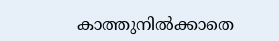കാത്തുനിൽക്കാതെ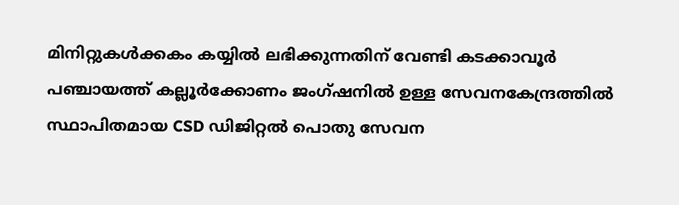മിനിറ്റുകൾക്കകം കയ്യിൽ ലഭിക്കുന്നതിന് വേണ്ടി കടക്കാവൂർ പഞ്ചായത്ത് കല്ലൂർക്കോണം ജംഗ്ഷനിൽ ഉള്ള സേവനകേന്ദ്രത്തിൽ സ്ഥാപിതമായ CSD ഡിജിറ്റൽ പൊതു സേവന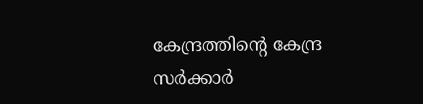കേന്ദ്രത്തിന്റെ കേന്ദ്ര സർക്കാർ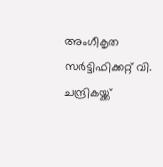അംഗീകൃത സർട്ടിഫിക്കറ്റ് വി. ചന്ദ്രികയ്ക്ക്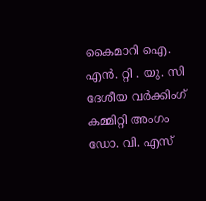കൈമാറി ഐ. എൻ. റ്റി . യു. സി ദേശീയ വർക്കിംഗ് കമ്മിറ്റി അംഗം ഡോ. വി. എസ്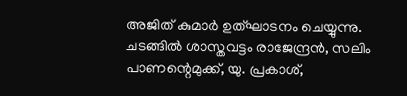അജിത് കുമാർ ഉത്ഘാടനം ചെയ്യുന്നു. ചടങ്ങിൽ ശാസ്തവട്ടം രാജേന്ദ്രൻ, സലിം പാണന്റെമുക്ക്, യു. പ്രകാശ്,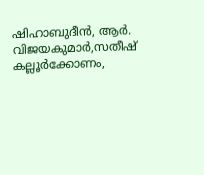ഷിഹാബുദീൻ, ആർ. വിജയകുമാർ,സതീഷ് കല്ലൂർക്കോണം,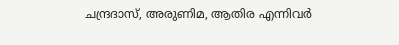ചന്ദ്രദാസ്, അരുണിമ, ആതിര എന്നിവർ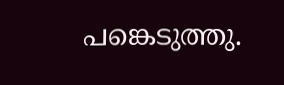പങ്കെടുത്തു.